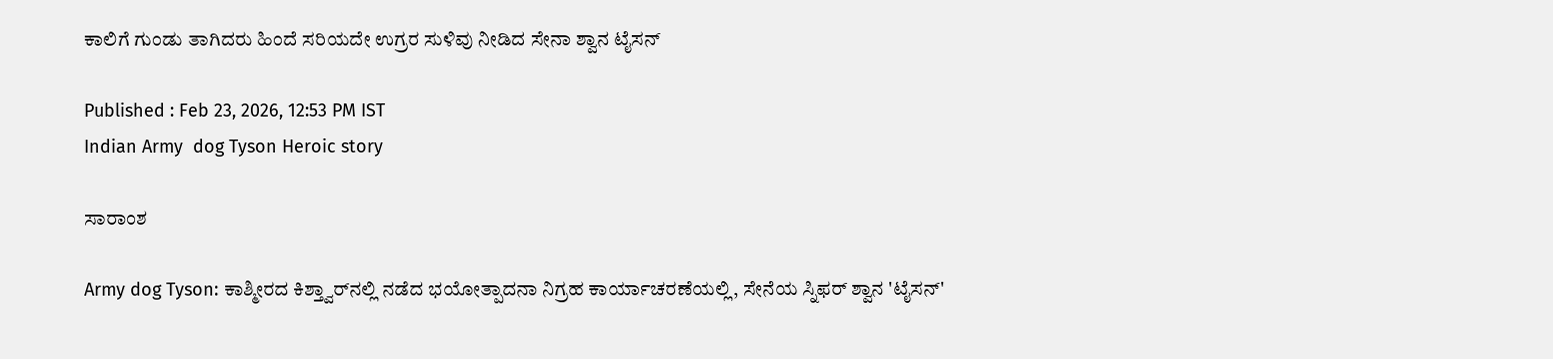ಕಾಲಿಗೆ ಗುಂಡು ತಾಗಿದರು ಹಿಂದೆ ಸರಿಯದೇ ಉಗ್ರರ ಸುಳಿವು ನೀಡಿದ ಸೇನಾ ಶ್ವಾನ ಟೈಸನ್

Published : Feb 23, 2026, 12:53 PM IST
Indian Army  dog Tyson Heroic story

ಸಾರಾಂಶ

Army dog Tyson: ಕಾಶ್ಮೀರದ ಕಿಶ್ತ್ವಾರ್‌ನಲ್ಲಿ ನಡೆದ ಭಯೋತ್ಪಾದನಾ ನಿಗ್ರಹ ಕಾರ್ಯಾಚರಣೆಯಲ್ಲಿ, ಸೇನೆಯ ಸ್ನಿಫರ್ ಶ್ವಾನ 'ಟೈಸನ್'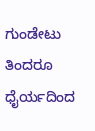ಗುಂಡೇಟು ತಿಂದರೂ ಧೈರ್ಯದಿಂದ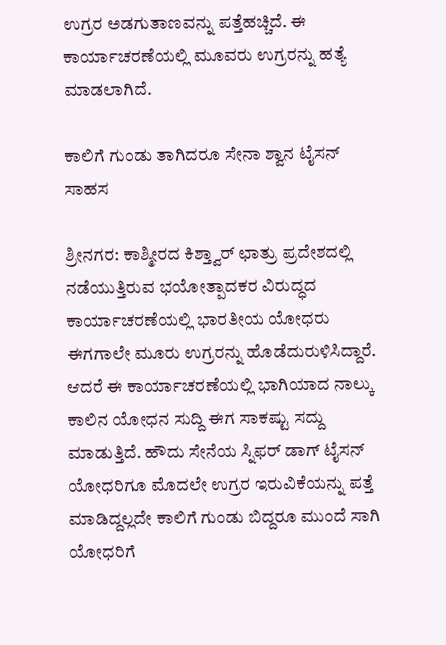ಉಗ್ರರ ಅಡಗುತಾಣವನ್ನು ಪತ್ತೆಹಚ್ಚಿದೆ. ಈ ಕಾರ್ಯಾಚರಣೆಯಲ್ಲಿ ಮೂವರು ಉಗ್ರರನ್ನು ಹತ್ಯೆ ಮಾಡಲಾಗಿದೆ.

ಕಾಲಿಗೆ ಗುಂಡು ತಾಗಿದರೂ ಸೇನಾ ಶ್ವಾನ ಟೈಸನ್ ಸಾಹಸ

ಶ್ರೀನಗರ: ಕಾಶ್ಮೀರದ ಕಿಶ್ತ್ವಾರ್ ಛಾತ್ರು ಪ್ರದೇಶದಲ್ಲಿ ನಡೆಯುತ್ತಿರುವ ಭಯೋತ್ಪಾದಕರ ವಿರುದ್ಧದ ಕಾರ್ಯಾಚರಣೆಯಲ್ಲಿ ಭಾರತೀಯ ಯೋಧರು ಈಗಗಾಲೇ ಮೂರು ಉಗ್ರರನ್ನು ಹೊಡೆದುರುಳಿಸಿದ್ದಾರೆ. ಆದರೆ ಈ ಕಾರ್ಯಾಚರಣೆಯಲ್ಲಿ ಭಾಗಿಯಾದ ನಾಲ್ಕು ಕಾಲಿನ ಯೋಧನ ಸುದ್ದಿ ಈಗ ಸಾಕಷ್ಟು ಸದ್ದು ಮಾಡುತ್ತಿದೆ. ಹೌದು ಸೇನೆಯ ಸ್ನಿಫರ್ ಡಾಗ್ ಟೈಸನ್ ಯೋಧರಿಗೂ ಮೊದಲೇ ಉಗ್ರರ ಇರುವಿಕೆಯನ್ನು ಪತ್ತೆ ಮಾಡಿದ್ದಲ್ಲದೇ ಕಾಲಿಗೆ ಗುಂಡು ಬಿದ್ದರೂ ಮುಂದೆ ಸಾಗಿ ಯೋಧರಿಗೆ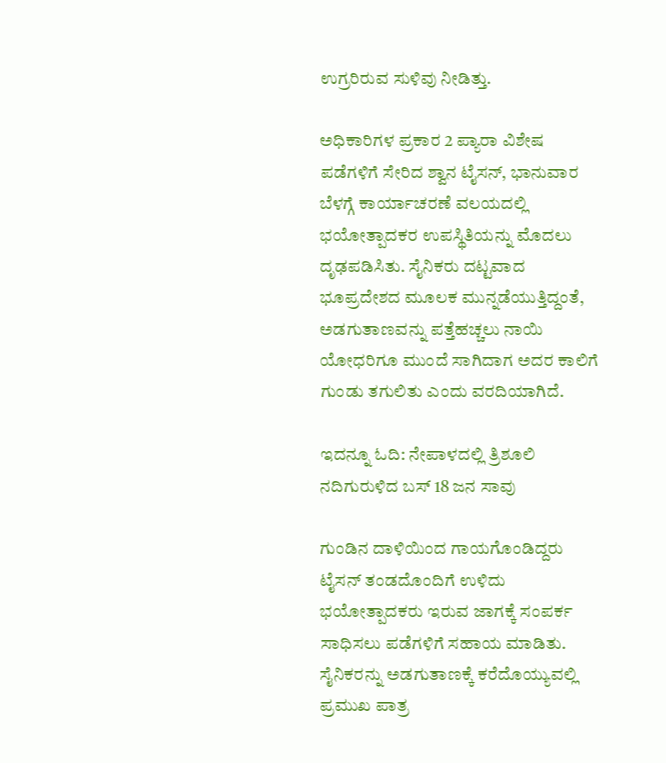ಉಗ್ರರಿರುವ ಸುಳಿವು ನೀಡಿತ್ತು.

ಅಧಿಕಾರಿಗಳ ಪ್ರಕಾರ 2 ಪ್ಯಾರಾ ವಿಶೇಷ ಪಡೆಗಳಿಗೆ ಸೇರಿದ ಶ್ವಾನ ಟೈಸನ್, ಭಾನುವಾರ ಬೆಳಗ್ಗೆ ಕಾರ್ಯಾಚರಣೆ ವಲಯದಲ್ಲಿ ಭಯೋತ್ಪಾದಕರ ಉಪಸ್ಥಿತಿಯನ್ನು ಮೊದಲು ದೃಢಪಡಿಸಿತು. ಸೈನಿಕರು ದಟ್ಟವಾದ ಭೂಪ್ರದೇಶದ ಮೂಲಕ ಮುನ್ನಡೆಯುತ್ತಿದ್ದಂತೆ, ಅಡಗುತಾಣವನ್ನು ಪತ್ತೆಹಚ್ಚಲು ನಾಯಿ ಯೋಧರಿಗೂ ಮುಂದೆ ಸಾಗಿದಾಗ ಅದರ ಕಾಲಿಗೆ ಗುಂಡು ತಗುಲಿತು ಎಂದು ವರದಿಯಾಗಿದೆ.

ಇದನ್ನೂ ಓದಿ: ನೇಪಾಳದಲ್ಲಿ ತ್ರಿಶೂಲಿ ನದಿಗುರುಳಿದ ಬಸ್ 18 ಜನ ಸಾವು

ಗುಂಡಿನ ದಾಳಿಯಿಂದ ಗಾಯಗೊಂಡಿದ್ದರು ಟೈಸನ್ ತಂಡದೊಂದಿಗೆ ಉಳಿದು ಭಯೋತ್ಪಾದಕರು ಇರುವ ಜಾಗಕ್ಕೆ ಸಂಪರ್ಕ ಸಾಧಿಸಲು ಪಡೆಗಳಿಗೆ ಸಹಾಯ ಮಾಡಿತು. ಸೈನಿಕರನ್ನು ಅಡಗುತಾಣಕ್ಕೆ ಕರೆದೊಯ್ಯುವಲ್ಲಿ ಪ್ರಮುಖ ಪಾತ್ರ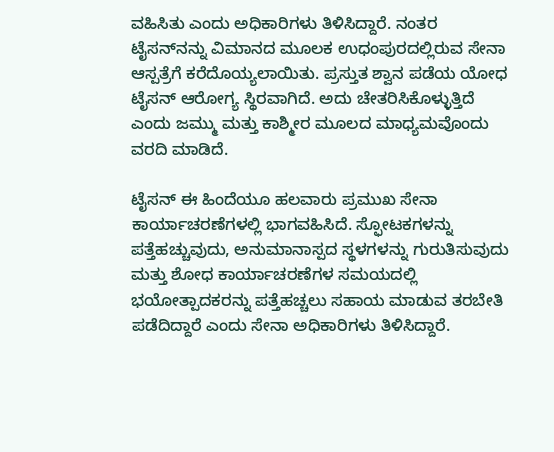ವಹಿಸಿತು ಎಂದು ಅಧಿಕಾರಿಗಳು ತಿಳಿಸಿದ್ದಾರೆ. ನಂತರ ಟೈಸನ್‌ನನ್ನು ವಿಮಾನದ ಮೂಲಕ ಉಧಂಪುರದಲ್ಲಿರುವ ಸೇನಾ ಆಸ್ಪತ್ರೆಗೆ ಕರೆದೊಯ್ಯಲಾಯಿತು. ಪ್ರಸ್ತುತ ಶ್ವಾನ ಪಡೆಯ ಯೋಧ ಟೈಸನ್ ಆರೋಗ್ಯ ಸ್ಥಿರವಾಗಿದೆ. ಅದು ಚೇತರಿಸಿಕೊಳ್ಳುತ್ತಿದೆ ಎಂದು ಜಮ್ಮು ಮತ್ತು ಕಾಶ್ಮೀರ ಮೂಲದ ಮಾಧ್ಯಮವೊಂದು ವರದಿ ಮಾಡಿದೆ.

ಟೈಸನ್ ಈ ಹಿಂದೆಯೂ ಹಲವಾರು ಪ್ರಮುಖ ಸೇನಾ ಕಾರ್ಯಾಚರಣೆಗಳಲ್ಲಿ ಭಾಗವಹಿಸಿದೆ. ಸ್ಫೋಟಕಗಳನ್ನು ಪತ್ತೆಹಚ್ಚುವುದು, ಅನುಮಾನಾಸ್ಪದ ಸ್ಥಳಗಳನ್ನು ಗುರುತಿಸುವುದು ಮತ್ತು ಶೋಧ ಕಾರ್ಯಾಚರಣೆಗಳ ಸಮಯದಲ್ಲಿ ಭಯೋತ್ಪಾದಕರನ್ನು ಪತ್ತೆಹಚ್ಚಲು ಸಹಾಯ ಮಾಡುವ ತರಬೇತಿ ಪಡೆದಿದ್ದಾರೆ ಎಂದು ಸೇನಾ ಅಧಿಕಾರಿಗಳು ತಿಳಿಸಿದ್ದಾರೆ.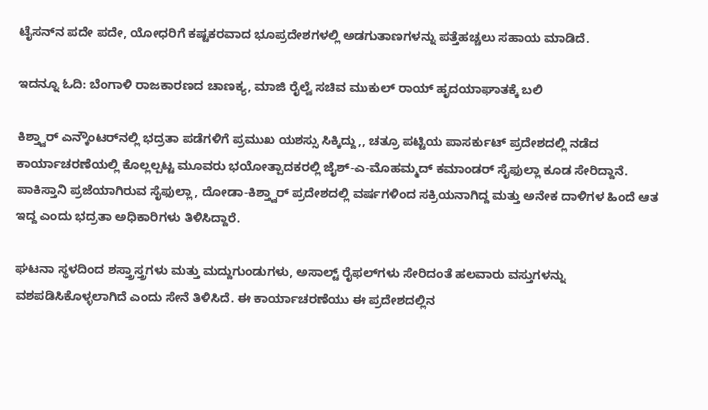ಟೈಸನ್‌ನ ಪದೇ ಪದೇ, ಯೋಧರಿಗೆ ಕಷ್ಟಕರವಾದ ಭೂಪ್ರದೇಶಗಳಲ್ಲಿ ಅಡಗುತಾಣಗಳನ್ನು ಪತ್ತೆಹಚ್ಚಲು ಸಹಾಯ ಮಾಡಿದೆ.

ಇದನ್ನೂ ಓದಿ: ಬೆಂಗಾಳಿ ರಾಜಕಾರಣದ ಚಾಣಕ್ಯ, ಮಾಜಿ ರೈಲ್ವೆ ಸಚಿವ ಮುಕುಲ್ ರಾಯ್ ಹೃದಯಾಘಾತಕ್ಕೆ ಬಲಿ

ಕಿಶ್ತ್ವಾರ್ ಎನ್ಕೌಂಟರ್‌ನಲ್ಲಿ ಭದ್ರತಾ ಪಡೆಗಳಿಗೆ ಪ್ರಮುಖ ಯಶಸ್ಸು ಸಿಕ್ಕಿದ್ದು,, ಚತ್ರೂ ಪಟ್ಟಿಯ ಪಾಸರ್ಕುಟ್ ಪ್ರದೇಶದಲ್ಲಿ ನಡೆದ ಕಾರ್ಯಾಚರಣೆಯಲ್ಲಿ ಕೊಲ್ಲಲ್ಪಟ್ಟ ಮೂವರು ಭಯೋತ್ಪಾದಕರಲ್ಲಿ ಜೈಶ್-ಎ-ಮೊಹಮ್ಮದ್ ಕಮಾಂಡರ್ ಸೈಫುಲ್ಲಾ ಕೂಡ ಸೇರಿದ್ದಾನೆ. ಪಾಕಿಸ್ತಾನಿ ಪ್ರಜೆಯಾಗಿರುವ ಸೈಫುಲ್ಲಾ, ದೋಡಾ-ಕಿಶ್ತ್ವಾರ್ ಪ್ರದೇಶದಲ್ಲಿ ವರ್ಷಗಳಿಂದ ಸಕ್ರಿಯನಾಗಿದ್ದ ಮತ್ತು ಅನೇಕ ದಾಳಿಗಳ ಹಿಂದೆ ಆತ ಇದ್ದ ಎಂದು ಭದ್ರತಾ ಅಧಿಕಾರಿಗಳು ತಿಳಿಸಿದ್ದಾರೆ.

ಘಟನಾ ಸ್ಥಳದಿಂದ ಶಸ್ತ್ರಾಸ್ತ್ರಗಳು ಮತ್ತು ಮದ್ದುಗುಂಡುಗಳು, ಅಸಾಲ್ಟ್ ರೈಫಲ್‌ಗಳು ಸೇರಿದಂತೆ ಹಲವಾರು ವಸ್ತುಗಳನ್ನು ವಶಪಡಿಸಿಕೊಳ್ಳಲಾಗಿದೆ ಎಂದು ಸೇನೆ ತಿಳಿಸಿದೆ. ಈ ಕಾರ್ಯಾಚರಣೆಯು ಈ ಪ್ರದೇಶದಲ್ಲಿನ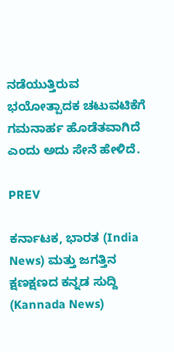ನಡೆಯುತ್ತಿರುವ ಭಯೋತ್ಪಾದಕ ಚಟುವಟಿಕೆಗೆ ಗಮನಾರ್ಹ ಹೊಡೆತವಾಗಿದೆ ಎಂದು ಅದು ಸೇನೆ ಹೇಳಿದೆ.

PREV

ಕರ್ನಾಟಕ, ಭಾರತ (India News) ಮತ್ತು ಜಗತ್ತಿನ ಕ್ಷಣಕ್ಷಣದ ಕನ್ನಡ ಸುದ್ದಿ (Kannada News)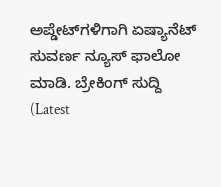ಅಪ್ಡೇಟ್‌ಗಳಿಗಾಗಿ ಏಷ್ಯಾನೆಟ್ ಸುವರ್ಣ ನ್ಯೂಸ್‌ ಫಾಲೋ ಮಾಡಿ. ಬ್ರೇಕಿಂಗ್ ಸುದ್ದಿ (Latest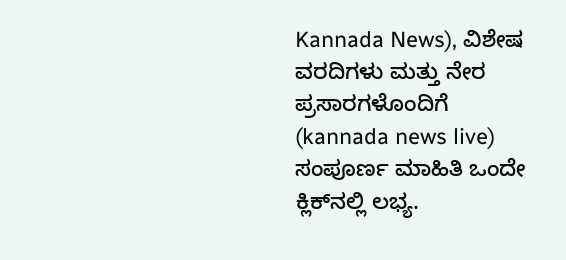Kannada News), ವಿಶೇಷ ವರದಿಗಳು ಮತ್ತು ನೇರ ಪ್ರಸಾರಗಳೊಂದಿಗೆ (kannada news live) ಸಂಪೂರ್ಣ ಮಾಹಿತಿ ಒಂದೇ ಕ್ಲಿಕ್‌ನಲ್ಲಿ ಲಭ್ಯ.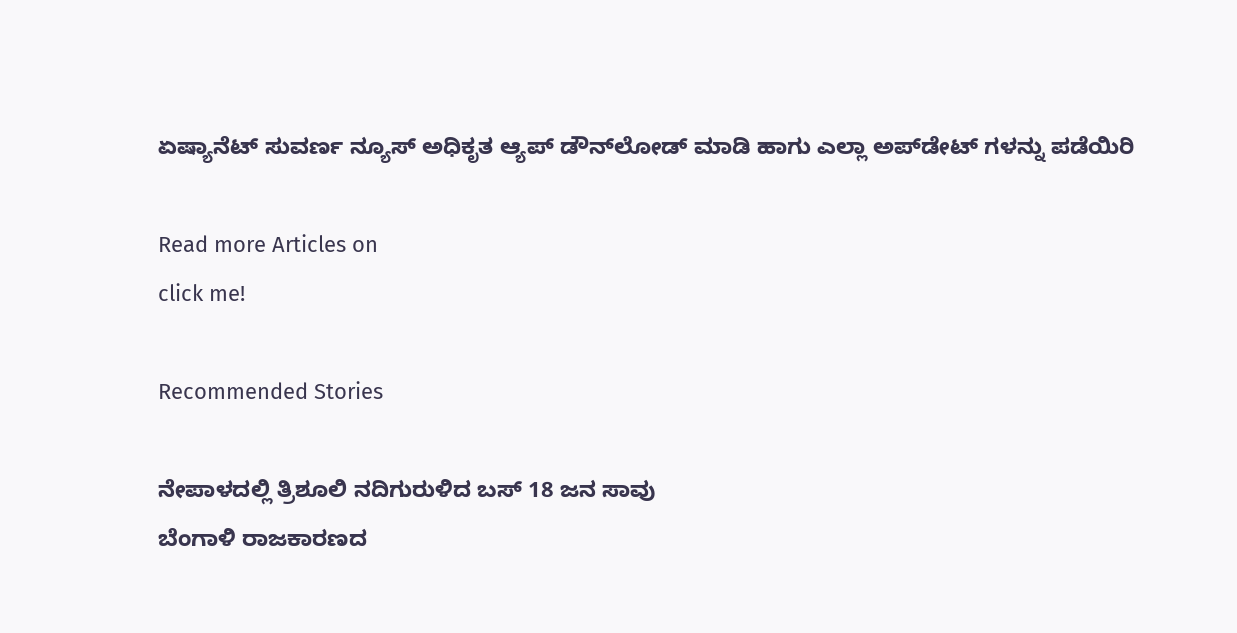ಏಷ್ಯಾನೆಟ್ ಸುವರ್ಣ ನ್ಯೂಸ್ ಅಧಿಕೃತ ಆ್ಯಪ್ ಡೌನ್‌ಲೋಡ್ ಮಾಡಿ ಹಾಗು ಎಲ್ಲಾ ಅಪ್‌ಡೇಟ್ ಗಳನ್ನು ಪಡೆಯಿರಿ

Read more Articles on
click me!

Recommended Stories

ನೇಪಾಳದಲ್ಲಿ ತ್ರಿಶೂಲಿ ನದಿಗುರುಳಿದ ಬಸ್ 18 ಜನ ಸಾವು
ಬೆಂಗಾಳಿ ರಾಜಕಾರಣದ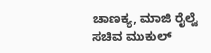ಚಾಣಕ್ಯ, ಮಾಜಿ ರೈಲ್ವೆ ಸಚಿವ ಮುಕುಲ್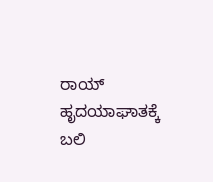ರಾಯ್ ಹೃದಯಾಘಾತಕ್ಕೆ ಬಲಿ